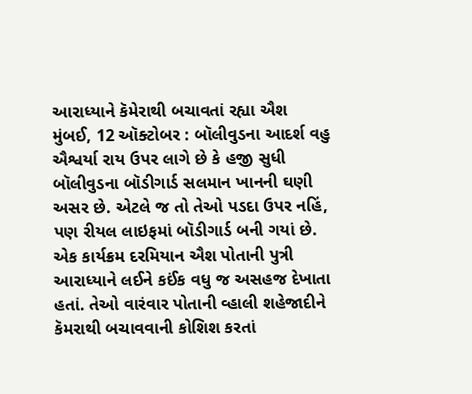આરાધ્યાને કૅમેરાથી બચાવતાં રહ્યા ઐશ
મુંબઈ, 12 ઑક્ટોબર : બૉલીવુડના આદર્શ વહુ ઐશ્વર્યા રાય ઉપર લાગે છે કે હજી સુધી બૉલીવુડના બૉડીગાર્ડ સલમાન ખાનની ઘણી અસર છે. એટલે જ તો તેઓ પડદા ઉપર નહિં, પણ રીયલ લાઇફમાં બૉડીગાર્ડ બની ગયાં છે. એક કાર્યક્રમ દરમિયાન ઐશ પોતાની પુત્રી આરાધ્યાને લઈને કઈંક વધુ જ અસહજ દેખાતા હતાં. તેઓ વારંવાર પોતાની વ્હાલી શહેજાદીને કૅમરાથી બચાવવાની કોશિશ કરતાં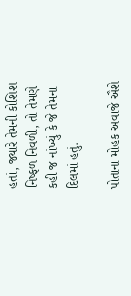હતાં, જ્યારે તેમની કોશિશ નિષ્ફળ નિવળી, તો તેમણે કહી જ નાંખ્યું કે જે તેમના દિલમાં હતું.

પોતાના મોહક અવાજે ઐશે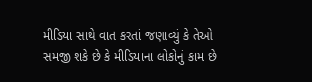મીડિયા સાથે વાત કરતાં જણાવ્યું કે તેઓ સમજી શકે છે કે મીડિયાના લોકોનું કામ છે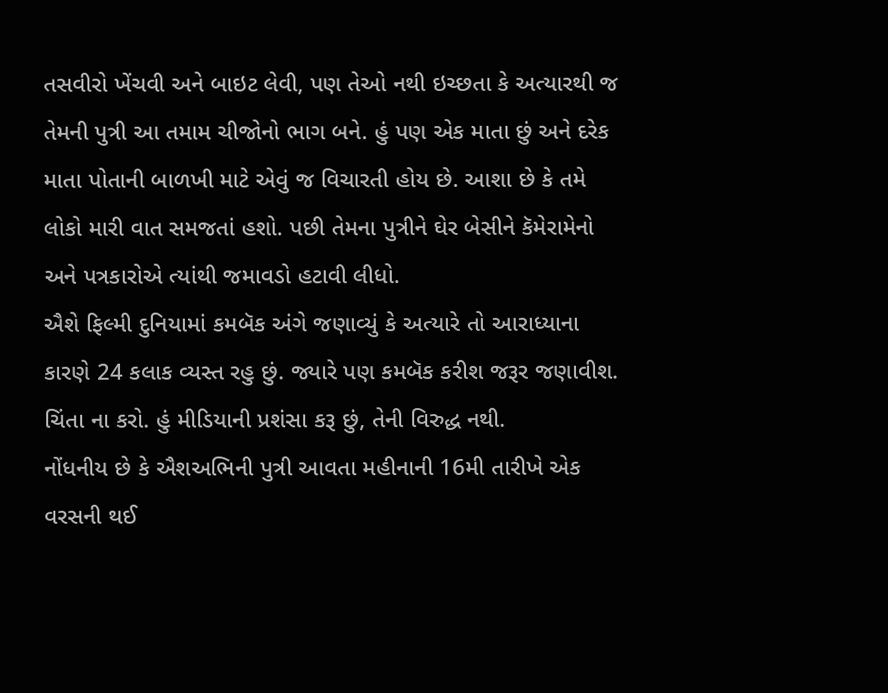તસવીરો ખેંચવી અને બાઇટ લેવી, પણ તેઓ નથી ઇચ્છતા કે અત્યારથી જ તેમની પુત્રી આ તમામ ચીજોનો ભાગ બને. હું પણ એક માતા છું અને દરેક માતા પોતાની બાળખી માટે એવું જ વિચારતી હોય છે. આશા છે કે તમે લોકો મારી વાત સમજતાં હશો. પછી તેમના પુત્રીને ઘેર બેસીને કૅમેરામેનો અને પત્રકારોએ ત્યાંથી જમાવડો હટાવી લીધો.
ઐશે ફિલ્મી દુનિયામાં કમબૅક અંગે જણાવ્યું કે અત્યારે તો આરાધ્યાના કારણે 24 કલાક વ્યસ્ત રહુ છું. જ્યારે પણ કમબૅક કરીશ જરૂર જણાવીશ. ચિંતા ના કરો. હું મીડિયાની પ્રશંસા કરૂ છું, તેની વિરુદ્ધ નથી.
નોંધનીય છે કે ઐશઅભિની પુત્રી આવતા મહીનાની 16મી તારીખે એક વરસની થઈ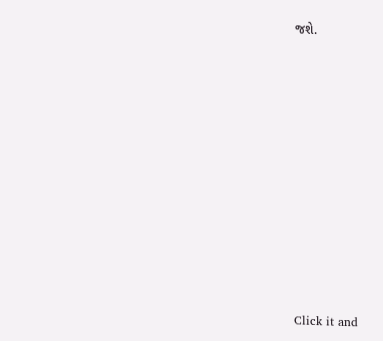જશે.












Click it and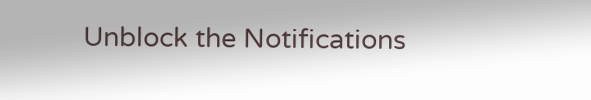Unblock the Notifications